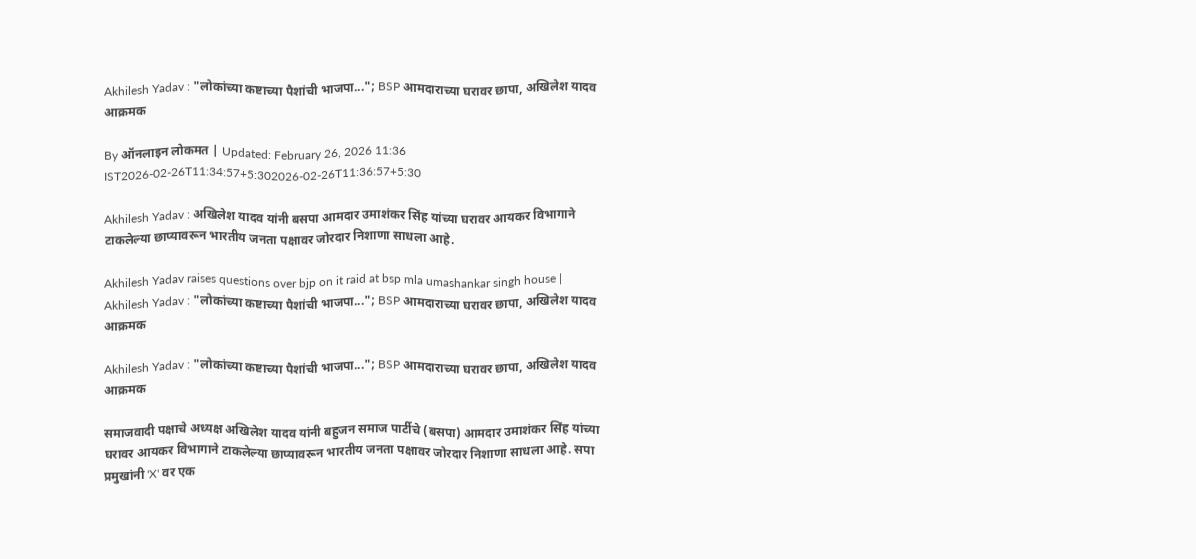Akhilesh Yadav : "लोकांच्या कष्टाच्या पैशांची भाजपा..."; BSP आमदाराच्या घरावर छापा, अखिलेश यादव आक्रमक

By ऑनलाइन लोकमत | Updated: February 26, 2026 11:36 IST2026-02-26T11:34:57+5:302026-02-26T11:36:57+5:30

Akhilesh Yadav : अखिलेश यादव यांनी बसपा आमदार उमाशंकर सिंह यांच्या घरावर आयकर विभागाने टाकलेल्या छाप्यावरून भारतीय जनता पक्षावर जोरदार निशाणा साधला आहे.

Akhilesh Yadav raises questions over bjp on it raid at bsp mla umashankar singh house | Akhilesh Yadav : "लोकांच्या कष्टाच्या पैशांची भाजपा..."; BSP आमदाराच्या घरावर छापा, अखिलेश यादव आक्रमक

Akhilesh Yadav : "लोकांच्या कष्टाच्या पैशांची भाजपा..."; BSP आमदाराच्या घरावर छापा, अखिलेश यादव आक्रमक

समाजवादी पक्षाचे अध्यक्ष अखिलेश यादव यांनी बहुजन समाज पार्टीचे (बसपा) आमदार उमाशंकर सिंह यांच्या घरावर आयकर विभागाने टाकलेल्या छाप्यावरून भारतीय जनता पक्षावर जोरदार निशाणा साधला आहे. सपा प्रमुखांनी 'X' वर एक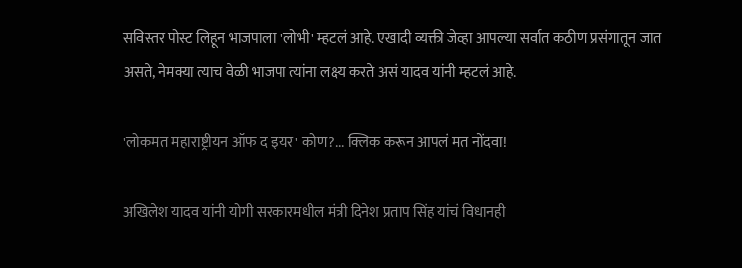सविस्तर पोस्ट लिहून भाजपाला 'लोभी' म्हटलं आहे. एखादी व्यक्ती जेव्हा आपल्या सर्वात कठीण प्रसंगातून जात असते, नेमक्या त्याच वेळी भाजपा त्यांना लक्ष्य करते असं यादव यांनी म्हटलं आहे.

'लोकमत महाराष्ट्रीयन ऑफ द इयर' कोण?... क्लिक करून आपलं मत नोंदवा!

अखिलेश यादव यांनी योगी सरकारमधील मंत्री दिनेश प्रताप सिंह यांचं विधानही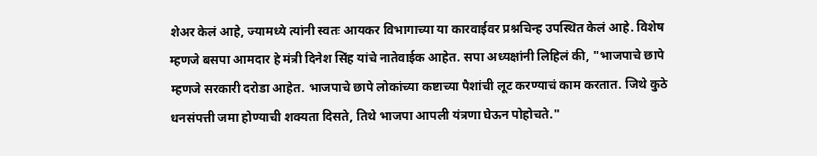शेअर केलं आहे, ज्यामध्ये त्यांनी स्वतः आयकर विभागाच्या या कारवाईवर प्रश्नचिन्ह उपस्थित केलं आहे. विशेष म्हणजे बसपा आमदार हे मंत्री दिनेश सिंह यांचे नातेवाईक आहेत. सपा अध्यक्षांनी लिहिलं की, "भाजपाचे छापे म्हणजे सरकारी दरोडा आहेत. भाजपाचे छापे लोकांच्या कष्टाच्या पैशांची लूट करण्याचं काम करतात. जिथे कुठे धनसंपत्ती जमा होण्याची शक्यता दिसते, तिथे भाजपा आपली यंत्रणा घेऊन पोहोचते."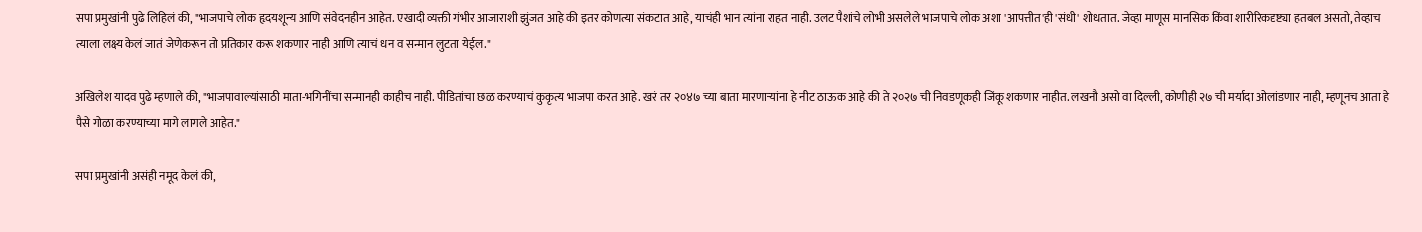सपा प्रमुखांनी पुढे लिहिलं की, "भाजपाचे लोक हृदयशून्य आणि संवेदनहीन आहेत. एखादी व्यक्ती गंभीर आजाराशी झुंजत आहे की इतर कोणत्या संकटात आहे, याचंही भान त्यांना राहत नाही. उलट पैशांचे लोभी असलेले भाजपाचे लोक अशा 'आपत्तीत'ही 'संधी' शोधतात. जेव्हा माणूस मानसिक किंवा शारीरिकदृष्ट्या हतबल असतो, तेव्हाच त्याला लक्ष्य केलं जातं जेणेकरून तो प्रतिकार करू शकणार नाही आणि त्याचं धन व सन्मान लुटता येईल."

अखिलेश यादव पुढे म्हणाले की, "भाजपावाल्यांसाठी माता-भगिनींचा सन्मानही काहीच नाही. पीडितांचा छळ करण्याचं कुकृत्य भाजपा करत आहे. खरं तर २०४७ च्या बाता मारणाऱ्यांना हे नीट ठाऊक आहे की ते २०२७ ची निवडणूकही जिंकू शकणार नाहीत. लखनौ असो वा दिल्ली, कोणीही २७ ची मर्यादा ओलांडणार नाही, म्हणूनच आता हे पैसे गोळा करण्याच्या मागे लागले आहेत."

सपा प्रमुखांनी असंही नमूद केलं की,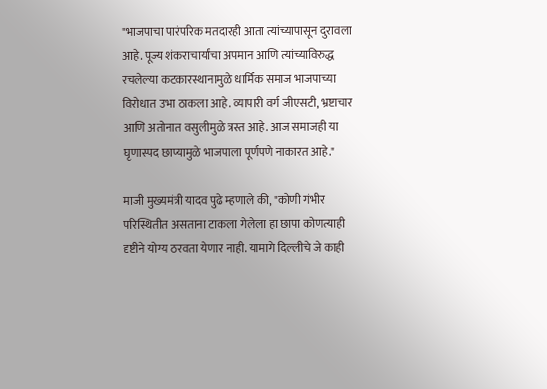"भाजपाचा पारंपरिक मतदारही आता त्यांच्यापासून दुरावला आहे. पूज्य शंकराचार्यांचा अपमान आणि त्यांच्याविरुद्ध रचलेल्या कटकारस्थानामुळे धार्मिक समाज भाजपाच्या विरोधात उभा ठाकला आहे. व्यापारी वर्ग जीएसटी, भ्रष्टाचार आणि अतोनात वसुलीमुळे त्रस्त आहे. आज समाजही या घृणास्पद छाप्यामुळे भाजपाला पूर्णपणे नाकारत आहे."

माजी मुख्यमंत्री यादव पुढे म्हणाले की, "कोणी गंभीर परिस्थितीत असताना टाकला गेलेला हा छापा कोणत्याही दृष्टीने योग्य ठरवता येणार नाही. यामागे दिल्लीचे जे काही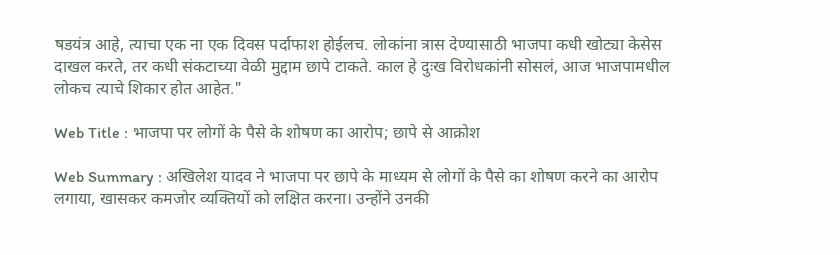षडयंत्र आहे, त्याचा एक ना एक दिवस पर्दाफाश होईलच. लोकांना त्रास देण्यासाठी भाजपा कधी खोट्या केसेस दाखल करते, तर कधी संकटाच्या वेळी मुद्दाम छापे टाकते. काल हे दुःख विरोधकांनी सोसलं, आज भाजपामधील लोकच त्याचे शिकार होत आहेत."

Web Title : भाजपा पर लोगों के पैसे के शोषण का आरोप; छापे से आक्रोश

Web Summary : अखिलेश यादव ने भाजपा पर छापे के माध्यम से लोगों के पैसे का शोषण करने का आरोप लगाया, खासकर कमजोर व्यक्तियों को लक्षित करना। उन्होंने उनकी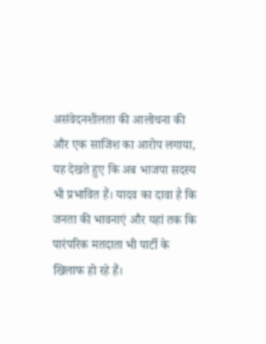असंवेदनशीलता की आलोचना की और एक साजिश का आरोप लगाया, यह देखते हुए कि अब भाजपा सदस्य भी प्रभावित हैं। यादव का दावा है कि जनता की भावनाएं और यहां तक कि पारंपरिक मतदाता भी पार्टी के खिलाफ हो रहे हैं।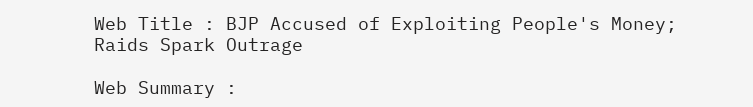Web Title : BJP Accused of Exploiting People's Money; Raids Spark Outrage

Web Summary :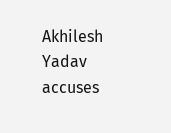Akhilesh Yadav accuses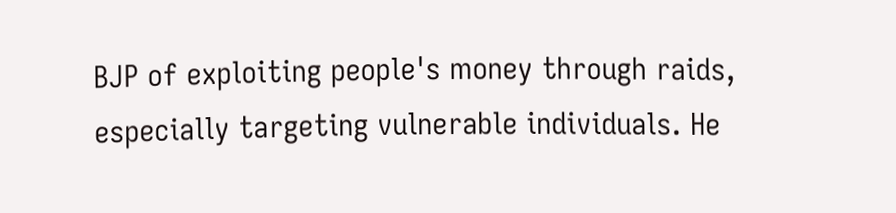BJP of exploiting people's money through raids, especially targeting vulnerable individuals. He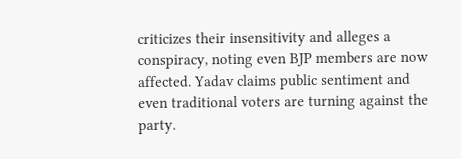criticizes their insensitivity and alleges a conspiracy, noting even BJP members are now affected. Yadav claims public sentiment and even traditional voters are turning against the party.